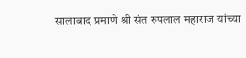सालाबाद प्रमाणे श्री संत रुपलाल महाराज यांच्या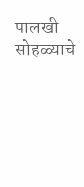पालखी सोहळ्याचे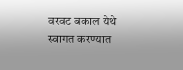वरवट बकाल येथे स्वागत करण्यात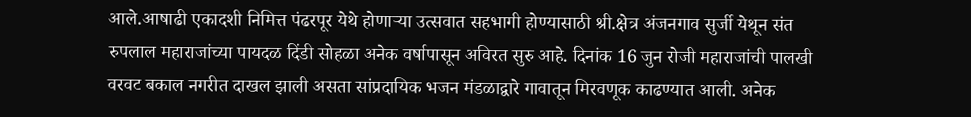आले.आषाढी एकादशी निमित्त पंढरपूर येथे होणाऱ्या उत्सवात सहभागी होण्यासाठी श्री.क्षेत्र अंजनगाव सुर्जी येथून संत रुपलाल महाराजांच्या पायदळ दिंडी सोहळा अनेक वर्षापासून अविरत सुरु आहे. दिनांक 16 जुन रोजी महाराजांची पालखी वरवट बकाल नगरीत दाखल झाली असता सांप्रदायिक भजन मंडळाद्वारे गावातून मिरवणूक काढण्यात आली. अनेक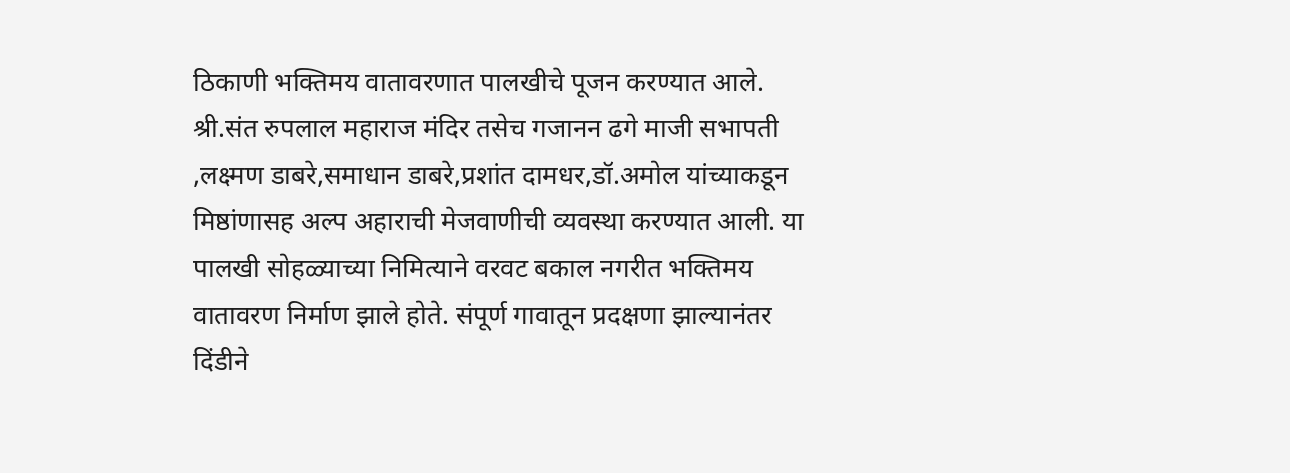ठिकाणी भक्तिमय वातावरणात पालखीचे पूजन करण्यात आले. श्री.संत रुपलाल महाराज मंदिर तसेच गजानन ढगे माजी सभापती ,लक्ष्मण डाबरे,समाधान डाबरे,प्रशांत दामधर,डॉ.अमोल यांच्याकडून मिष्ठांणासह अल्प अहाराची मेजवाणीची व्यवस्था करण्यात आली. या पालखी सोहळ्याच्या निमित्याने वरवट बकाल नगरीत भक्तिमय वातावरण निर्माण झाले होते. संपूर्ण गावातून प्रदक्षणा झाल्यानंतर दिंडीने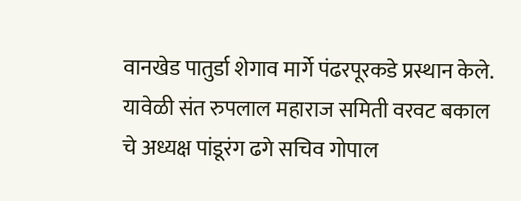वानखेड पातुर्डा शेगाव मार्गे पंढरपूरकडे प्रस्थान केले.
यावेळी संत रुपलाल महाराज समिती वरवट बकाल चे अध्यक्ष पांडूरंग ढगे सचिव गोपाल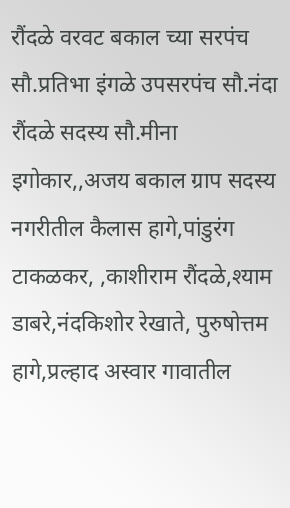रौंदळे वरवट बकाल च्या सरपंच सौ.प्रतिभा इंगळे उपसरपंच सौ.नंदा रौंदळे सदस्य सौ.मीना इगोकार,,अजय बकाल ग्राप सदस्य नगरीतील कैलास हागे,पांडुरंग टाकळकर, ,काशीराम रौंदळे,श्याम डाबरे,नंदकिशोर रेखाते, पुरुषोत्तम हागे,प्रल्हाद अस्वार गावातील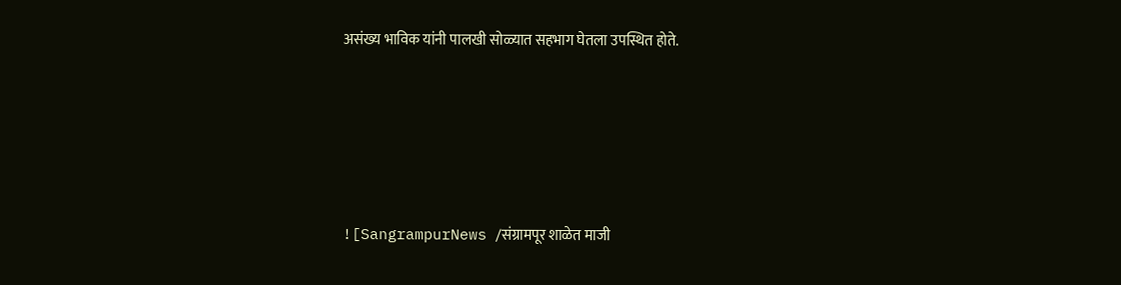असंख्य भाविक यांनी पालखी सोळ्यात सहभाग घेतला उपस्थित होते.





![SangrampurNews /संग्रामपूर शाळेत माजी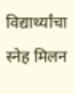विद्यार्थ्यांचा स्नेह मिलन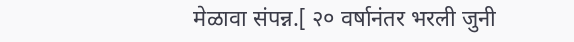मेळावा संपन्न.[ २० वर्षानंतर भरली जुनी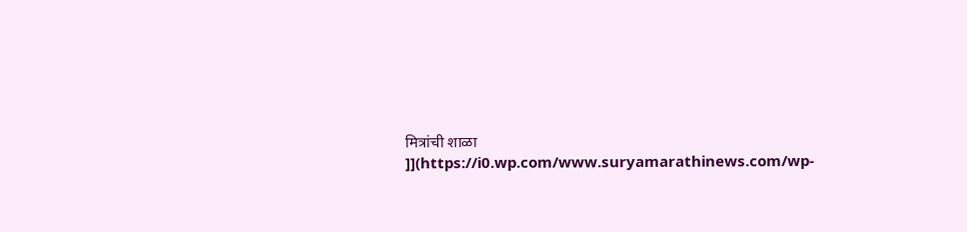मित्रांची शाळा ]](https://i0.wp.com/www.suryamarathinews.com/wp-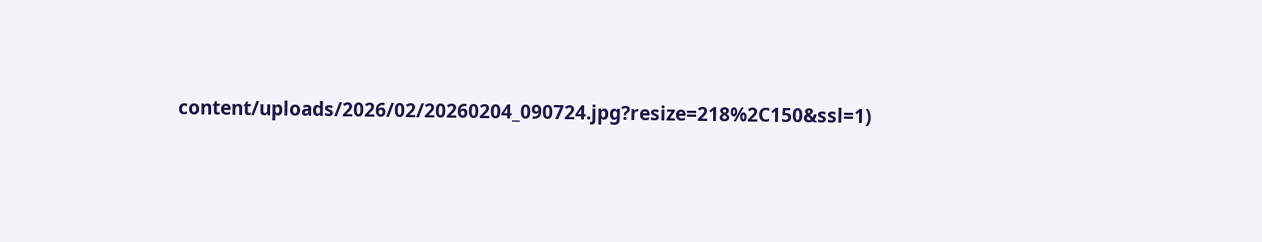content/uploads/2026/02/20260204_090724.jpg?resize=218%2C150&ssl=1)